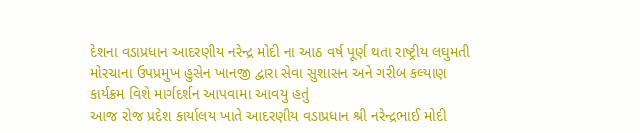દેશના વડાપ્રધાન આદરણીય નરેન્દ્ર મોદી ના આઠ વર્ષ પૂર્ણ થતા રાષ્ટ્રીય લઘુમતી મોરચાના ઉપપ્રમુખ હુસેન ખાનજી દ્વારા સેવા સુશાસન અને ગરીબ કલ્યાણ કાર્યક્રમ વિશે માર્ગદર્શન આપવામા આવયુ હતું
આજ રોજ પ્રદેશ કાર્યાલય ખાતે આદરણીય વડાપ્રધાન શ્રી નરેન્દ્રભાઈ મોદી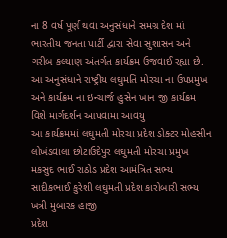ના 8 વર્ષ પૂર્ણ થવા અનુસંધાને સમગ્ર દેશ માં ભારતીય જનતા પાર્ટી દ્વારા સેવા સુશાસન અને ગરીબ કલ્યાણ અંતર્ગત કાર્યક્રમ ઉજવાઈ રહ્યા છે. આ અનુસંધાને રાષ્ટ્રીય લઘુમતિ મોરચા ના ઉપપ્રમુખ અને કાર્યક્રમ ના ઇન્ચાર્જ હુસેન ખાન જી કાર્યક્રમ વિશે માર્ગદર્શન આપવામા આવયુ
આ કાર્યક્રમમાં લઘુમતી મોરચા પ્રદેશ ડોક્ટર મોહસીન લોખંડવાલા છોટાઉદેપુર લઘુમતી મોરચા પ્રમુખ મકસુદ ભાઈ રાઠોડ પ્રદેશ આમંત્રિત સભ્ય સાદીકભાઈ કુરેશી લઘુમતી પ્રદેશ કારોબારી સભ્ય ખત્રી મુબારક હાજી
પ્રદેશ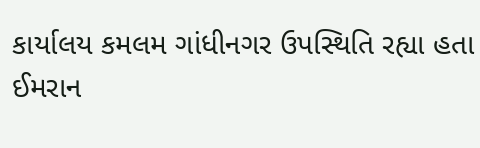કાર્યાલય કમલમ ગાંધીનગર ઉપસ્થિતિ રહ્યા હતા
ઈમરાન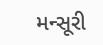મન્સૂરી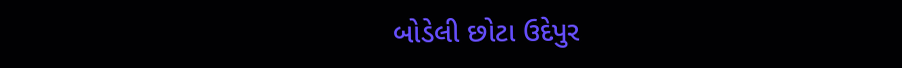બોડેલી છોટા ઉદેપુર